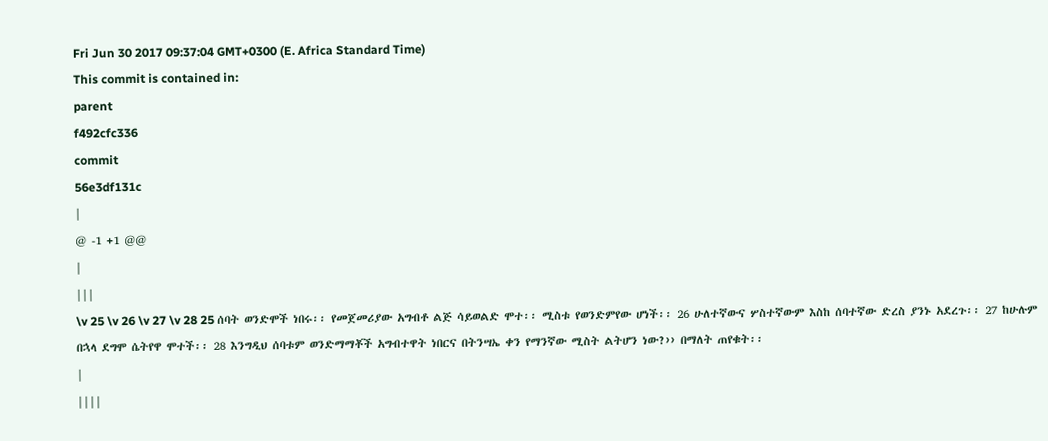Fri Jun 30 2017 09:37:04 GMT+0300 (E. Africa Standard Time)
This commit is contained in:
parent
f492cfc336
commit
56e3df131c
|
@ -1 +1 @@
|
|||
\v 25 \v 26 \v 27 \v 28 25 ሰባት ወንድሞች ነበሩ፡፡ የመጀመሪያው አግብቶ ልጅ ሳይወልድ ሞተ፡፡ ሚስቱ የወንድምየው ሆነች፡፡ 26 ሁለተኛውና ሦስተኛውም እስከ ሰባተኛው ድረስ ያንኑ አደረጉ፡፡ 27 ከሁሉም በኋላ ደግሞ ሴትየዋ ሞተች፡፡ 28 እንግዲህ ሰባቱም ወንድማማቾች አግብተዋት ነበርና በትንሣኤ ቀን የማንኛው ሚስት ልትሆን ነው?›› በማለት ጠየቁት፡፡
|
||||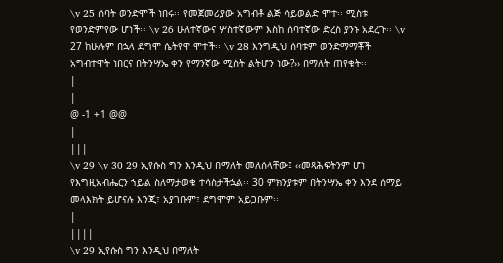\v 25 ሰባት ወንድሞች ነበሩ፡፡ የመጀመሪያው አግብቶ ልጅ ሳይወልድ ሞተ፡፡ ሚስቱ የወንድምየው ሆነች፡፡ \v 26 ሁለተኛውና ሦስተኛውም እስከ ሰባተኛው ድረስ ያንኑ አደረጉ፡፡ \v 27 ከሁሉም በኋላ ደግሞ ሴትየዋ ሞተች፡፡ \v 28 እንግዲህ ሰባቱም ወንድማማቾች አግብተዋት ነበርና በትንሣኤ ቀን የማንኛው ሚስት ልትሆን ነው?›› በማለት ጠየቁት፡፡
|
|
@ -1 +1 @@
|
|||
\v 29 \v 30 29 ኢየሱስ ግን እንዲህ በማለት መለሰላቸው፤ ‹‹መጻሕፍትንም ሆነ የእግዚአብሔርን ኀይል ስለማታወቁ ተሳስታችኋል፡፡ 30 ምክንያቱም በትንሣኤ ቀን እንደ ሰማይ መላእክት ይሆናሉ እንጂ፣ አያገቡም፣ ደግሞም አይጋቡም፡፡
|
||||
\v 29 ኢየሱስ ግን እንዲህ በማለት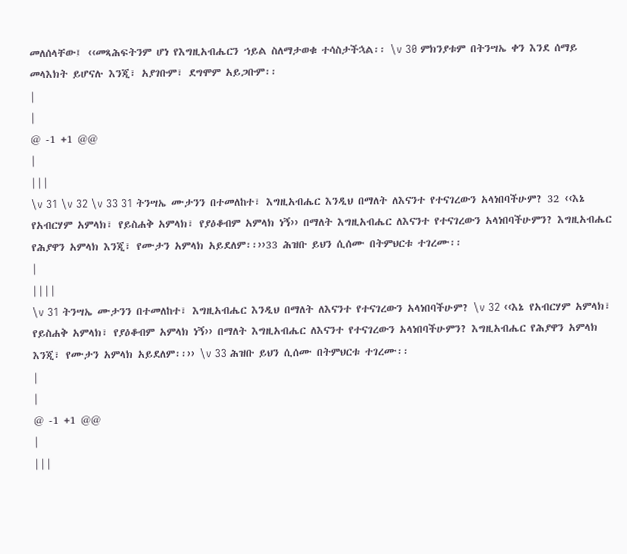መለሰላቸው፤ ‹‹መጻሕፍትንም ሆነ የእግዚአብሔርን ኀይል ስለማታወቁ ተሳስታችኋል፡፡ \v 30 ምክንያቱም በትንሣኤ ቀን እንደ ሰማይ መላእክት ይሆናሉ እንጂ፣ አያገቡም፣ ደግሞም አይጋቡም፡፡
|
|
@ -1 +1 @@
|
|||
\v 31 \v 32 \v 33 31 ትንሣኤ ሙታንን በተመለከተ፣ እግዚአብሔር እንዲህ በማለት ለእናንተ የተናገረውን አላነበባችሁም? 32 ‹‹እኔ የአብርሃም አምላክ፣ የይስሐቅ አምላክ፣ የያዕቆብም አምላክ ነኝ›› በማለት እግዚአብሔር ለእናንተ የተናገረውን አላነበባችሁምን? እግዚአብሔር የሕያዋን አምላክ እንጂ፣ የሙታን አምላክ አይደለም፡፡››33 ሕዝቡ ይህን ሲሰሙ በትምህርቱ ተገረሙ፡፡
|
||||
\v 31 ትንሣኤ ሙታንን በተመለከተ፣ እግዚአብሔር እንዲህ በማለት ለእናንተ የተናገረውን አላነበባችሁም? \v 32 ‹‹እኔ የአብርሃም አምላክ፣ የይስሐቅ አምላክ፣ የያዕቆብም አምላክ ነኝ›› በማለት እግዚአብሔር ለእናንተ የተናገረውን አላነበባችሁምን? እግዚአብሔር የሕያዋን አምላክ እንጂ፣ የሙታን አምላክ አይደለም፡፡›› \v 33 ሕዝቡ ይህን ሲሰሙ በትምህርቱ ተገረሙ፡፡
|
|
@ -1 +1 @@
|
|||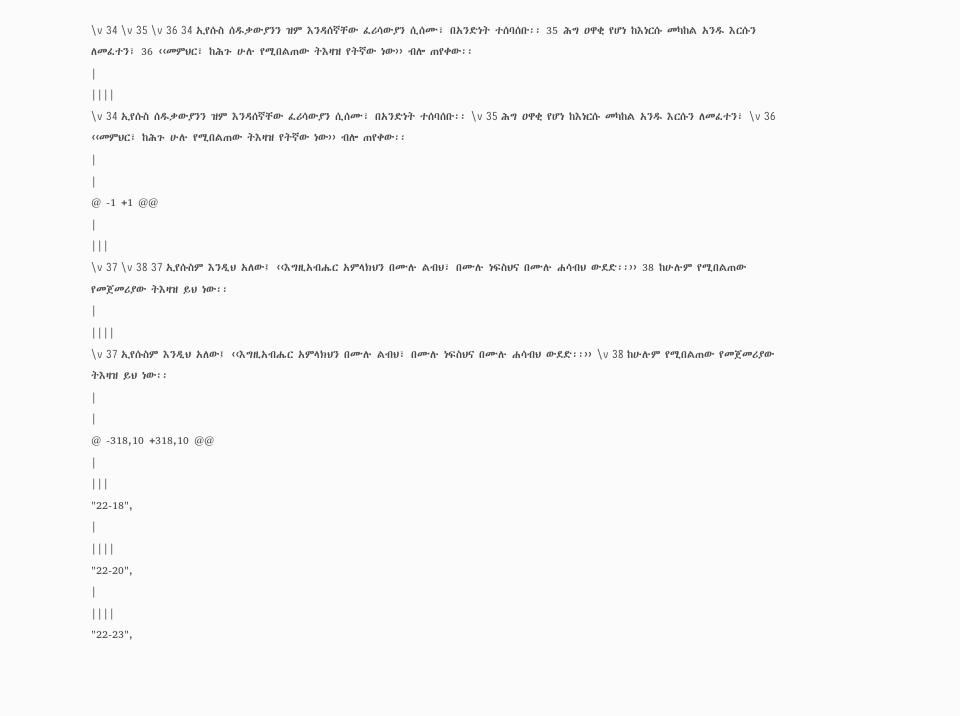\v 34 \v 35 \v 36 34 ኢየሱስ ሰዱቃውያንን ዝም እንዳሰኛቸው ፈሪሳውያን ሲሰሙ፣ በአንድነት ተሰባሰቡ፡፡ 35 ሕግ ዐዋቂ የሆነ ከእነርሱ መካከል አንዱ እርሱን ለመፈተን፣ 36 ‹‹መምህር፣ ከሕጉ ሁሉ የሚበልጠው ትእዛዝ የትኛው ነው›› ብሎ ጠየቀው፡፡
|
||||
\v 34 ኢየሱስ ሰዱቃውያንን ዝም እንዳሰኛቸው ፈሪሳውያን ሲሰሙ፣ በአንድነት ተሰባሰቡ፡፡ \v 35 ሕግ ዐዋቂ የሆነ ከእነርሱ መካከል አንዱ እርሱን ለመፈተን፣ \v 36 ‹‹መምህር፣ ከሕጉ ሁሉ የሚበልጠው ትእዛዝ የትኛው ነው›› ብሎ ጠየቀው፡፡
|
|
@ -1 +1 @@
|
|||
\v 37 \v 38 37 ኢየሱስም እንዲህ አለው፤ ‹‹እግዚአብሔር አምላክህን በሙሉ ልብህ፣ በሙሉ ነፍስህና በሙሉ ሐሳብህ ውደድ፡፡›› 38 ከሁሉም የሚበልጠው የመጀመሪያው ትእዛዝ ይህ ነው፡፡
|
||||
\v 37 ኢየሱስም እንዲህ አለው፤ ‹‹እግዚአብሔር አምላክህን በሙሉ ልብህ፣ በሙሉ ነፍስህና በሙሉ ሐሳብህ ውደድ፡፡›› \v 38 ከሁሉም የሚበልጠው የመጀመሪያው ትእዛዝ ይህ ነው፡፡
|
|
@ -318,10 +318,10 @@
|
|||
"22-18",
|
||||
"22-20",
|
||||
"22-23",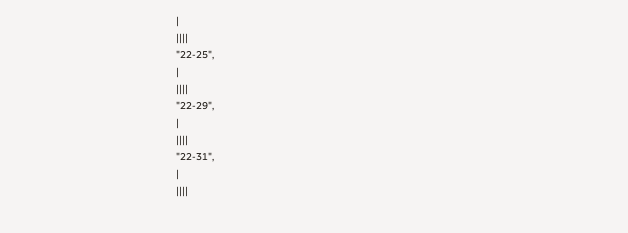|
||||
"22-25",
|
||||
"22-29",
|
||||
"22-31",
|
||||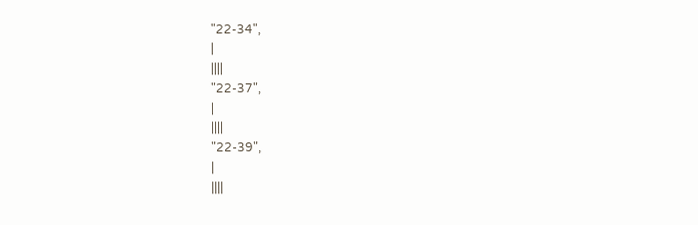"22-34",
|
||||
"22-37",
|
||||
"22-39",
|
||||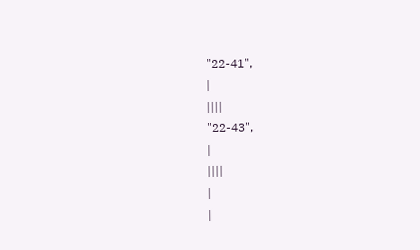"22-41",
|
||||
"22-43",
|
||||
|
|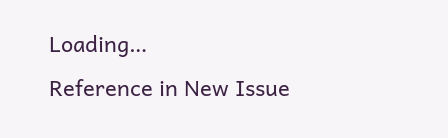Loading…
Reference in New Issue